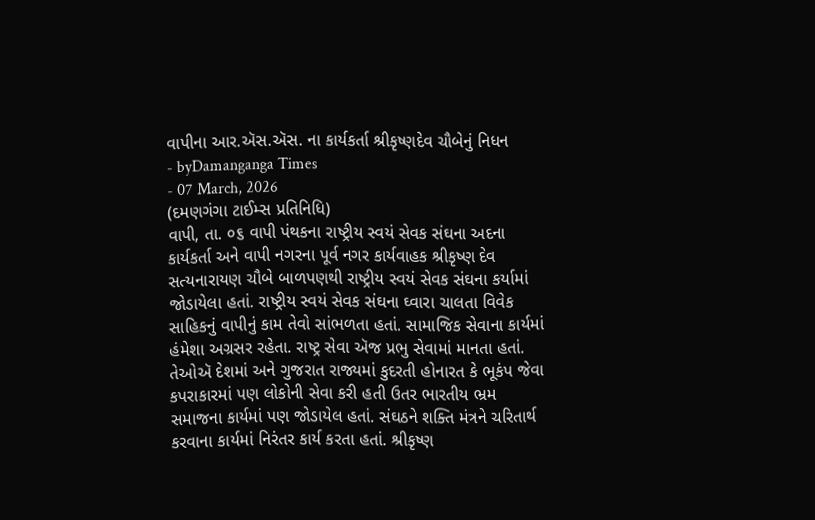વાપીના આર.ઍસ.ઍસ. ના કાર્યકર્તા શ્રીકૃષ્ણદેવ ચૌબેનું નિધન
- byDamanganga Times
- 07 March, 2026
(દમણગંગા ટાઈમ્સ પ્રતિનિધિ)
વાપી, તા. ૦૬ વાપી પંથકના રાષ્ટ્રીય સ્વયં સેવક સંઘના અદના કાર્યકર્તા અને વાપી નગરના પૂર્વ નગર કાર્યવાહક શ્રીકૃષ્ણ દેવ સત્યનારાયણ ચૌબે બાળપણથી રાષ્ટ્રીય સ્વયં સેવક સંઘના કર્યામાં જોડાયેલા હતાં. રાષ્ટ્રીય સ્વયં સેવક સંઘના ઘ્વારા ચાલતા વિવેક સાહિકનું વાપીનું કામ તેવો સાંભળતા હતાં. સામાજિક સેવાના કાર્યમાં હંમેશા અગ્રસર રહેતા. રાષ્ટ્ર સેવા ઍજ પ્રભુ સેવામાં માનતા હતાં. તેઓઍ દેશમાં અને ગુજરાત રાજ્યમાં કુદરતી હોનારત કે ભૂકંપ જેવા કપરાકારમાં પણ લોકોની સેવા કરી હતી ઉતર ભારતીય ભ્રમ સમાજના કાર્યમાં પણ જોડાયેલ હતાં. સંઘઠને શક્તિ મંત્રને ચરિતાર્થ કરવાના કાર્યમાં નિરંતર કાર્ય કરતા હતાં. શ્રીકૃષ્ણ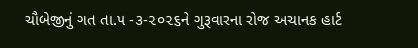ચૌબેજીનું ગત તા.૫ -૩-૨૦૨૬ને ગુરૂવારના રોજ અચાનક હાર્ટ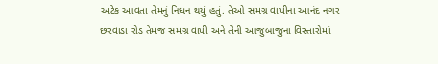અટેક આવતા તેમનું નિધન થયું હતું. તેઓ સમગ્ર વાપીના આનંદ નગર છરવાડા રોડ તેમજ સમગ્ર વાપી અને તેની આજુબાજુના વિસ્તારોમાં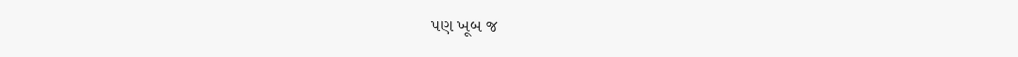પણ ખૂબ જ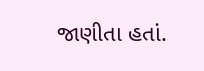જાણીતા હતાં.